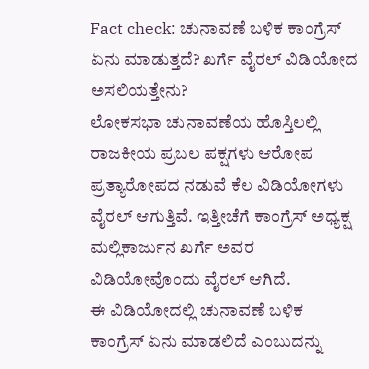Fact check: ಚುನಾವಣೆ ಬಳಿಕ ಕಾಂಗ್ರೆಸ್ ಏನು ಮಾಡುತ್ತದೆ? ಖರ್ಗೆ ವೈರಲ್ ವಿಡಿಯೋದ ಅಸಲಿಯತ್ತೇನು?
ಲೋಕಸಭಾ ಚುನಾವಣೆಯ ಹೊಸ್ತಿಲಲ್ಲಿ ರಾಜಕೀಯ ಪ್ರಬಲ ಪಕ್ಷಗಳು ಆರೋಪ ಪ್ರತ್ಯಾರೋಪದ ನಡುವೆ ಕೆಲ ವಿಡಿಯೋಗಳು ವೈರಲ್ ಆಗುತ್ತಿವೆ. ಇತ್ತೀಚೆಗೆ ಕಾಂಗ್ರೆಸ್ ಅಧ್ಯಕ್ಷ ಮಲ್ಲಿಕಾರ್ಜುನ ಖರ್ಗೆ ಅವರ ವಿಡಿಯೋವೊಂದು ವೈರಲ್ ಆಗಿದೆ.
ಈ ವಿಡಿಯೋದಲ್ಲಿ ಚುನಾವಣೆ ಬಳಿಕ ಕಾಂಗ್ರೆಸ್ ಏನು ಮಾಡಲಿದೆ ಎಂಬುದನ್ನು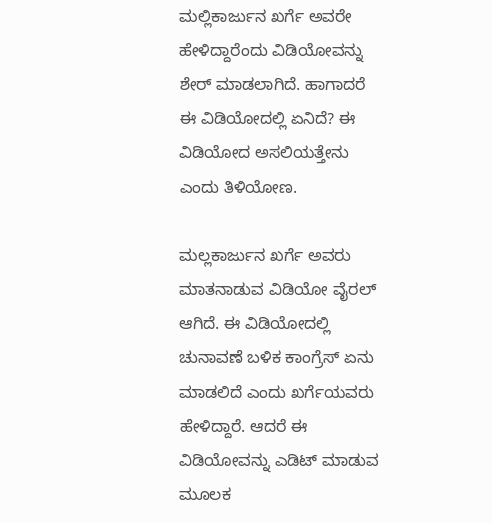ಮಲ್ಲಿಕಾರ್ಜುನ ಖರ್ಗೆ ಅವರೇ ಹೇಳಿದ್ದಾರೆಂದು ವಿಡಿಯೋವನ್ನು ಶೇರ್ ಮಾಡಲಾಗಿದೆ. ಹಾಗಾದರೆ ಈ ವಿಡಿಯೋದಲ್ಲಿ ಏನಿದೆ? ಈ ವಿಡಿಯೋದ ಅಸಲಿಯತ್ತೇನು ಎಂದು ತಿಳಿಯೋಣ.

ಮಲ್ಲಕಾರ್ಜುನ ಖರ್ಗೆ ಅವರು ಮಾತನಾಡುವ ವಿಡಿಯೋ ವೈರಲ್ ಆಗಿದೆ. ಈ ವಿಡಿಯೋದಲ್ಲಿ ಚುನಾವಣೆ ಬಳಿಕ ಕಾಂಗ್ರೆಸ್ ಏನು ಮಾಡಲಿದೆ ಎಂದು ಖರ್ಗೆಯವರು ಹೇಳಿದ್ದಾರೆ. ಆದರೆ ಈ ವಿಡಿಯೋವನ್ನು ಎಡಿಟ್ ಮಾಡುವ ಮೂಲಕ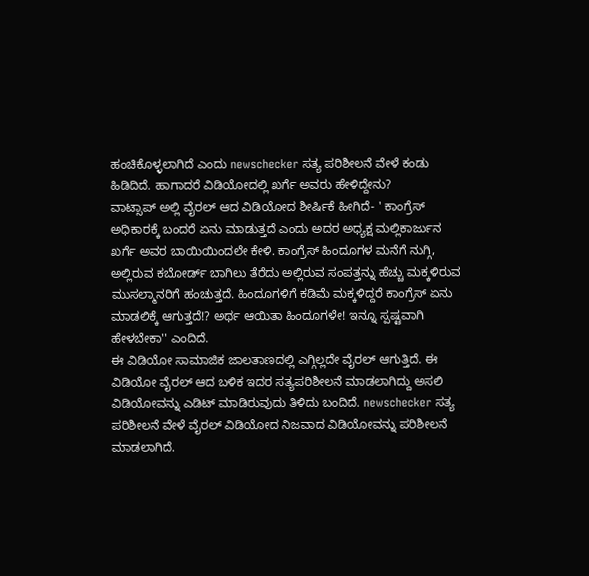ಹಂಚಿಕೊಳ್ಳಲಾಗಿದೆ ಎಂದು newschecker ಸತ್ಯ ಪರಿಶೀಲನೆ ವೇಳೆ ಕಂಡು ಹಿಡಿದಿದೆ. ಹಾಗಾದರೆ ವಿಡಿಯೋದಲ್ಲಿ ಖರ್ಗೆ ಅವರು ಹೇಳಿದ್ದೇನು?
ವಾಟ್ಸಾಪ್ ಅಲ್ಲಿ ವೈರಲ್ ಆದ ವಿಡಿಯೋದ ಶೀರ್ಷಿಕೆ ಹೀಗಿದೆ- ' ಕಾಂಗ್ರೆಸ್ ಅಧಿಕಾರಕ್ಕೆ ಬಂದರೆ ಏನು ಮಾಡುತ್ತದೆ ಎಂದು ಅದರ ಅಧ್ಯಕ್ಷ ಮಲ್ಲಿಕಾರ್ಜುನ ಖರ್ಗೆ ಅವರ ಬಾಯಿಯಿಂದಲೇ ಕೇಳಿ. ಕಾಂಗ್ರೆಸ್ ಹಿಂದೂಗಳ ಮನೆಗೆ ನುಗ್ಗಿ, ಅಲ್ಲಿರುವ ಕಬೋರ್ಡ್ ಬಾಗಿಲು ತೆರೆದು ಅಲ್ಲಿರುವ ಸಂಪತ್ತನ್ನು ಹೆಚ್ಚು ಮಕ್ಕಳಿರುವ ಮುಸಲ್ಮಾನರಿಗೆ ಹಂಚುತ್ತದೆ. ಹಿಂದೂಗಳಿಗೆ ಕಡಿಮೆ ಮಕ್ಕಳಿದ್ದರೆ ಕಾಂಗ್ರೆಸ್ ಏನು ಮಾಡಲಿಕ್ಕೆ ಆಗುತ್ತದೆ!? ಅರ್ಥ ಆಯಿತಾ ಹಿಂದೂಗಳೇ! ಇನ್ನೂ ಸ್ಪಷ್ಟವಾಗಿ ಹೇಳಬೇಕಾ'' ಎಂದಿದೆ.
ಈ ವಿಡಿಯೋ ಸಾಮಾಜಿಕ ಜಾಲತಾಣದಲ್ಲಿ ಎಗ್ಗಿಲ್ಲದೇ ವೈರಲ್ ಆಗುತ್ತಿದೆ. ಈ ವಿಡಿಯೋ ವೈರಲ್ ಆದ ಬಳಿಕ ಇದರ ಸತ್ಯಪರಿಶೀಲನೆ ಮಾಡಲಾಗಿದ್ದು ಅಸಲಿ ವಿಡಿಯೋವನ್ನು ಎಡಿಟ್ ಮಾಡಿರುವುದು ತಿಳಿದು ಬಂದಿದೆ. newschecker ಸತ್ಯ ಪರಿಶೀಲನೆ ವೇಳೆ ವೈರಲ್ ವಿಡಿಯೋದ ನಿಜವಾದ ವಿಡಿಯೋವನ್ನು ಪರಿಶೀಲನೆ ಮಾಡಲಾಗಿದೆ.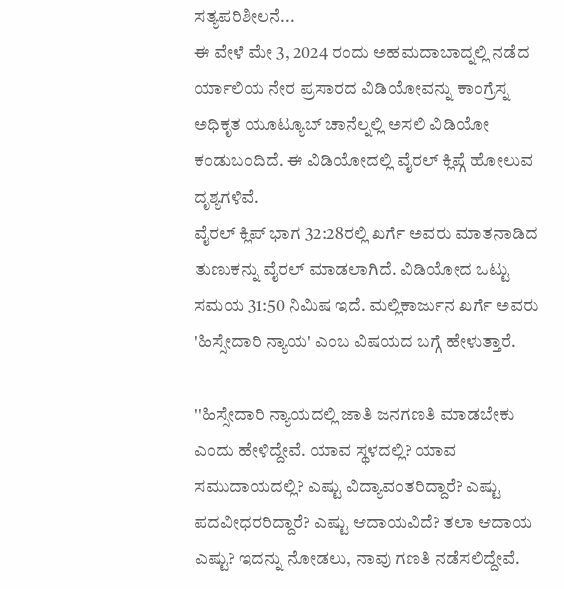ಸತ್ಯಪರಿಶೀಲನೆ...
ಈ ವೇಳೆ ಮೇ 3, 2024 ರಂದು ಅಹಮದಾಬಾದ್ನಲ್ಲಿ ನಡೆದ ರ್ಯಾಲಿಯ ನೇರ ಪ್ರಸಾರದ ವಿಡಿಯೋವನ್ನು ಕಾಂಗ್ರೆಸ್ನ ಅಧಿಕೃತ ಯೂಟ್ಯೂಬ್ ಚಾನೆಲ್ನಲ್ಲಿ ಅಸಲಿ ವಿಡಿಯೋ ಕಂಡುಬಂದಿದೆ. ಈ ವಿಡಿಯೋದಲ್ಲಿ ವೈರಲ್ ಕ್ಲಿಪ್ಗೆ ಹೋಲುವ ದೃಶ್ಯಗಳಿವೆ.
ವೈರಲ್ ಕ್ಲಿಪ್ ಭಾಗ 32:28ರಲ್ಲಿ ಖರ್ಗೆ ಅವರು ಮಾತನಾಡಿದ ತುಣುಕನ್ನು ವೈರಲ್ ಮಾಡಲಾಗಿದೆ. ವಿಡಿಯೋದ ಒಟ್ಟು ಸಮಯ 31:50 ನಿಮಿಷ ಇದೆ. ಮಲ್ಲಿಕಾರ್ಜುನ ಖರ್ಗೆ ಅವರು 'ಹಿಸ್ಸೇದಾರಿ ನ್ಯಾಯ' ಎಂಬ ವಿಷಯದ ಬಗ್ಗೆ ಹೇಳುತ್ತಾರೆ.

''ಹಿಸ್ಸೇದಾರಿ ನ್ಯಾಯದಲ್ಲಿ ಜಾತಿ ಜನಗಣತಿ ಮಾಡಬೇಕು ಎಂದು ಹೇಳಿದ್ದೇವೆ. ಯಾವ ಸ್ಥಳದಲ್ಲಿ? ಯಾವ ಸಮುದಾಯದಲ್ಲಿ? ಎಷ್ಟು ವಿದ್ಯಾವಂತರಿದ್ದಾರೆ? ಎಷ್ಟು ಪದವೀಧರರಿದ್ದಾರೆ? ಎಷ್ಟು ಆದಾಯವಿದೆ? ತಲಾ ಆದಾಯ ಎಷ್ಟು? ಇದನ್ನು ನೋಡಲು, ನಾವು ಗಣತಿ ನಡೆಸಲಿದ್ದೇವೆ.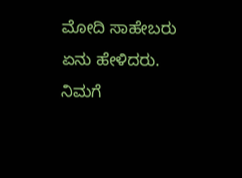ಮೋದಿ ಸಾಹೇಬರು ಏನು ಹೇಳಿದರು. ನಿಮಗೆ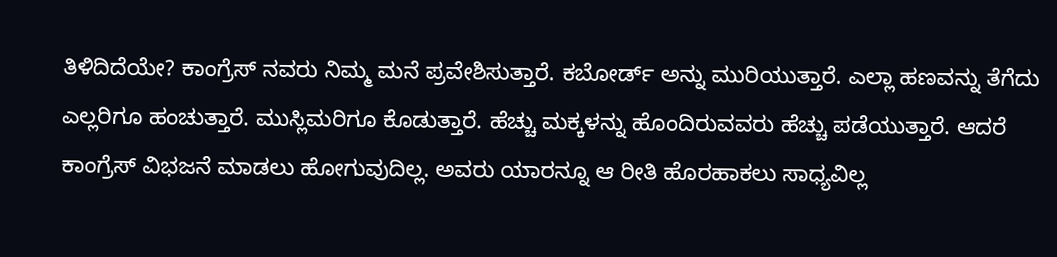ತಿಳಿದಿದೆಯೇ? ಕಾಂಗ್ರೆಸ್ ನವರು ನಿಮ್ಮ ಮನೆ ಪ್ರವೇಶಿಸುತ್ತಾರೆ. ಕಬೋರ್ಡ್ ಅನ್ನು ಮುರಿಯುತ್ತಾರೆ. ಎಲ್ಲಾ ಹಣವನ್ನು ತೆಗೆದು ಎಲ್ಲರಿಗೂ ಹಂಚುತ್ತಾರೆ. ಮುಸ್ಲಿಮರಿಗೂ ಕೊಡುತ್ತಾರೆ. ಹೆಚ್ಚು ಮಕ್ಕಳನ್ನು ಹೊಂದಿರುವವರು ಹೆಚ್ಚು ಪಡೆಯುತ್ತಾರೆ. ಆದರೆ ಕಾಂಗ್ರೆಸ್ ವಿಭಜನೆ ಮಾಡಲು ಹೋಗುವುದಿಲ್ಲ. ಅವರು ಯಾರನ್ನೂ ಆ ರೀತಿ ಹೊರಹಾಕಲು ಸಾಧ್ಯವಿಲ್ಲ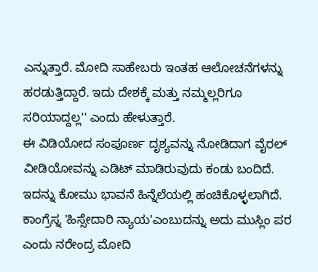ಎನ್ನುತ್ತಾರೆ. ಮೋದಿ ಸಾಹೇಬರು ಇಂತಹ ಆಲೋಚನೆಗಳನ್ನು ಹರಡುತ್ತಿದ್ದಾರೆ. ಇದು ದೇಶಕ್ಕೆ ಮತ್ತು ನಮ್ಮಲ್ಲರಿಗೂ ಸರಿಯಾದ್ದಲ್ಲ'' ಎಂದು ಹೇಳುತ್ತಾರೆ.
ಈ ವಿಡಿಯೋದ ಸಂಪೂರ್ಣ ದೃಶ್ಯವನ್ನು ನೋಡಿದಾಗ ವೈರಲ್ ವೀಡಿಯೋವನ್ನು ಎಡಿಟ್ ಮಾಡಿರುವುದು ಕಂಡು ಬಂದಿದೆ. ಇದನ್ನು ಕೋಮು ಭಾವನೆ ಹಿನ್ನೆಲೆಯಲ್ಲಿ ಹಂಚಿಕೊಳ್ಳಲಾಗಿದೆ.
ಕಾಂಗ್ರೆಸ್ನ 'ಹಿಸ್ಸೇದಾರಿ ನ್ಯಾಯ'ಎಂಬುದನ್ನು ಅದು ಮುಸ್ಲಿಂ ಪರ ಎಂದು ನರೇಂದ್ರ ಮೋದಿ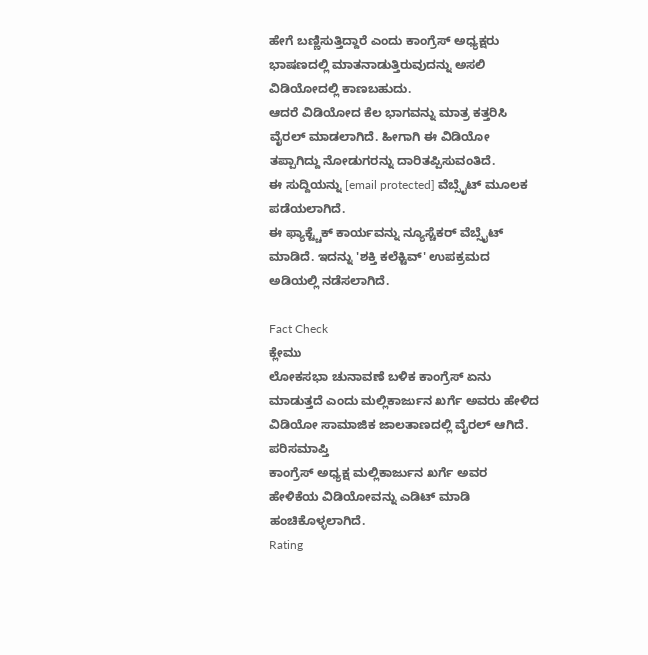ಹೇಗೆ ಬಣ್ಣಿಸುತ್ತಿದ್ದಾರೆ ಎಂದು ಕಾಂಗ್ರೆಸ್ ಅಧ್ಯಕ್ಷರು ಭಾಷಣದಲ್ಲಿ ಮಾತನಾಡುತ್ತಿರುವುದನ್ನು ಅಸಲಿ ವಿಡಿಯೋದಲ್ಲಿ ಕಾಣಬಹುದು.
ಆದರೆ ವಿಡಿಯೋದ ಕೆಲ ಭಾಗವನ್ನು ಮಾತ್ರ ಕತ್ತರಿಸಿ ವೈರಲ್ ಮಾಡಲಾಗಿದೆ. ಹೀಗಾಗಿ ಈ ವಿಡಿಯೋ ತಪ್ಪಾಗಿದ್ದು ನೋಡುಗರನ್ನು ದಾರಿತಪ್ಪಿಸುವಂತಿದೆ.
ಈ ಸುದ್ದಿಯನ್ನು [email protected] ವೆಬ್ಸೈಟ್ ಮೂಲಕ ಪಡೆಯಲಾಗಿದೆ.
ಈ ಫ್ಯಾಕ್ಟ್ಚೆಕ್ ಕಾರ್ಯವನ್ನು ನ್ಯೂಸ್ಚೆಕರ್ ವೆಬ್ಸೈಟ್ ಮಾಡಿದೆ. ಇದನ್ನು 'ಶಕ್ತಿ ಕಲೆಕ್ಟಿವ್' ಉಪಕ್ರಮದ ಅಡಿಯಲ್ಲಿ ನಡೆಸಲಾಗಿದೆ.

Fact Check
ಕ್ಲೇಮು
ಲೋಕಸಭಾ ಚುನಾವಣೆ ಬಳಿಕ ಕಾಂಗ್ರೆಸ್ ಏನು ಮಾಡುತ್ತದೆ ಎಂದು ಮಲ್ಲಿಕಾರ್ಜುನ ಖರ್ಗೆ ಅವರು ಹೇಳಿದ ವಿಡಿಯೋ ಸಾಮಾಜಿಕ ಜಾಲತಾಣದಲ್ಲಿ ವೈರಲ್ ಆಗಿದೆ.
ಪರಿಸಮಾಪ್ತಿ
ಕಾಂಗ್ರೆಸ್ ಅಧ್ಯಕ್ಷ ಮಲ್ಲಿಕಾರ್ಜುನ ಖರ್ಗೆ ಅವರ ಹೇಳಿಕೆಯ ವಿಡಿಯೋವನ್ನು ಎಡಿಟ್ ಮಾಡಿ ಹಂಚಿಕೊಳ್ಳಲಾಗಿದೆ.
Rating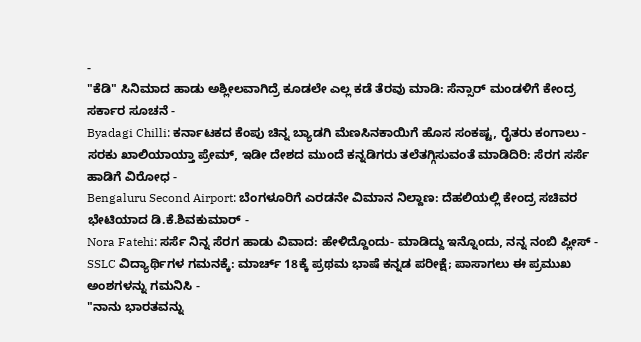-
"ಕೆಡಿ" ಸಿನಿಮಾದ ಹಾಡು ಅಶ್ಲೀಲವಾಗಿದ್ರೆ ಕೂಡಲೇ ಎಲ್ಲ ಕಡೆ ತೆರವು ಮಾಡಿ: ಸೆನ್ಸಾರ್ ಮಂಡಳಿಗೆ ಕೇಂದ್ರ ಸರ್ಕಾರ ಸೂಚನೆ -
Byadagi Chilli: ಕರ್ನಾಟಕದ ಕೆಂಪು ಚಿನ್ನ ಬ್ಯಾಡಗಿ ಮೆಣಸಿನಕಾಯಿಗೆ ಹೊಸ ಸಂಕಷ್ಟ, ರೈತರು ಕಂಗಾಲು -
ಸರಕು ಖಾಲಿಯಾಯ್ತಾ ಪ್ರೇಮ್, ಇಡೀ ದೇಶದ ಮುಂದೆ ಕನ್ನಡಿಗರು ತಲೆತಗ್ಗಿಸುವಂತೆ ಮಾಡಿದಿರಿ: ಸೆರಗ ಸರ್ಸೆ ಹಾಡಿಗೆ ವಿರೋಧ -
Bengaluru Second Airport: ಬೆಂಗಳೂರಿಗೆ ಎರಡನೇ ವಿಮಾನ ನಿಲ್ದಾಣ: ದೆಹಲಿಯಲ್ಲಿ ಕೇಂದ್ರ ಸಚಿವರ ಭೇಟಿಯಾದ ಡಿ.ಕೆ.ಶಿವಕುಮಾರ್ -
Nora Fatehi: ಸರ್ಸೆ ನಿನ್ನ ಸೆರಗ ಹಾಡು ವಿವಾದ: ಹೇಳಿದ್ದೊಂದು- ಮಾಡಿದ್ದು ಇನ್ನೊಂದು, ನನ್ನ ನಂಬಿ ಪ್ಲೀಸ್ -
SSLC ವಿದ್ಯಾರ್ಥಿಗಳ ಗಮನಕ್ಕೆ: ಮಾರ್ಚ್ 18ಕ್ಕೆ ಪ್ರಥಮ ಭಾಷೆ ಕನ್ನಡ ಪರೀಕ್ಷೆ; ಪಾಸಾಗಲು ಈ ಪ್ರಮುಖ ಅಂಶಗಳನ್ನು ಗಮನಿಸಿ -
"ನಾನು ಭಾರತವನ್ನು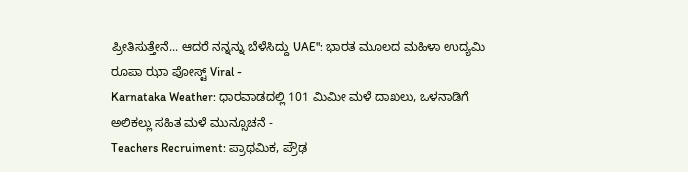ಪ್ರೀತಿಸುತ್ತೇನೆ... ಆದರೆ ನನ್ನನ್ನು ಬೆಳೆಸಿದ್ದು UAE": ಭಾರತ ಮೂಲದ ಮಹಿಳಾ ಉದ್ಯಮಿ ರೂಪಾ ಝಾ ಪೋಸ್ಟ್ Viral -
Karnataka Weather: ಧಾರವಾಡದಲ್ಲಿ 101 ಮಿಮೀ ಮಳೆ ದಾಖಲು, ಒಳನಾಡಿಗೆ ಅಲಿಕಲ್ಲು ಸಹಿತ ಮಳೆ ಮುನ್ಸೂಚನೆ -
Teachers Recruiment: ಪ್ರಾಥಮಿಕ, ಪ್ರೌಢ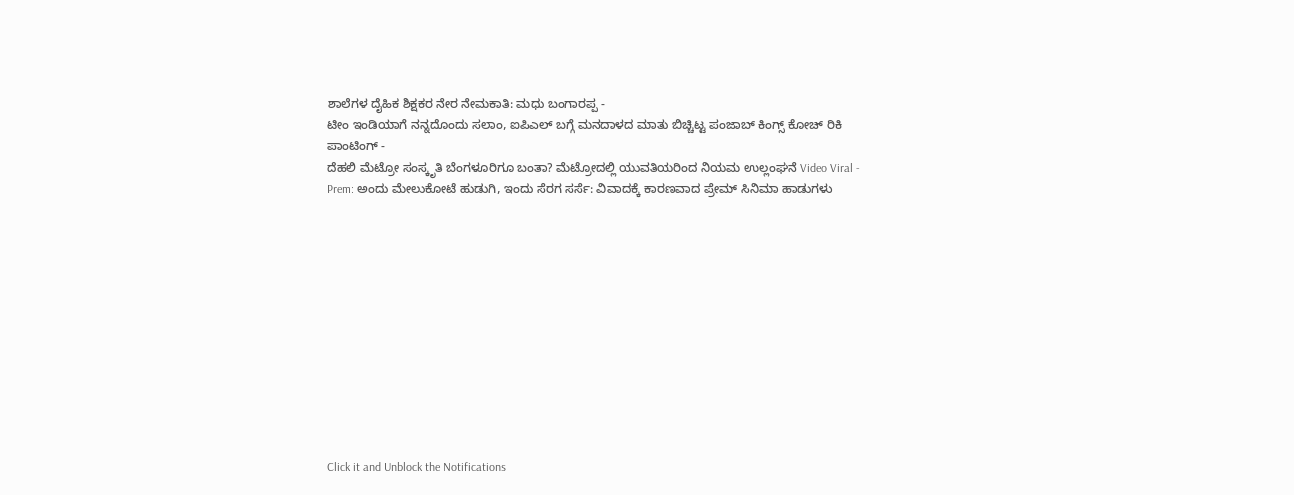ಶಾಲೆಗಳ ದೈಹಿಕ ಶಿಕ್ಷಕರ ನೇರ ನೇಮಕಾತಿ: ಮಧು ಬಂಗಾರಪ್ಪ -
ಟೀಂ ಇಂಡಿಯಾಗೆ ನನ್ನದೊಂದು ಸಲಾಂ, ಐಪಿಎಲ್ ಬಗ್ಗೆ ಮನದಾಳದ ಮಾತು ಬಿಚ್ಚಿಟ್ಟ ಪಂಜಾಬ್ ಕಿಂಗ್ಸ್ ಕೋಚ್ ರಿಕಿ ಪಾಂಟಿಂಗ್ -
ದೆಹಲಿ ಮೆಟ್ರೋ ಸಂಸ್ಕೃತಿ ಬೆಂಗಳೂರಿಗೂ ಬಂತಾ? ಮೆಟ್ರೋದಲ್ಲಿ ಯುವತಿಯರಿಂದ ನಿಯಮ ಉಲ್ಲಂಘನೆ Video Viral -
Prem: ಅಂದು ಮೇಲುಕೋಟೆ ಹುಡುಗಿ, ಇಂದು ಸೆರಗ ಸರ್ಸೆ: ವಿವಾದಕ್ಕೆ ಕಾರಣವಾದ ಪ್ರೇಮ್ ಸಿನಿಮಾ ಹಾಡುಗಳು












Click it and Unblock the Notifications